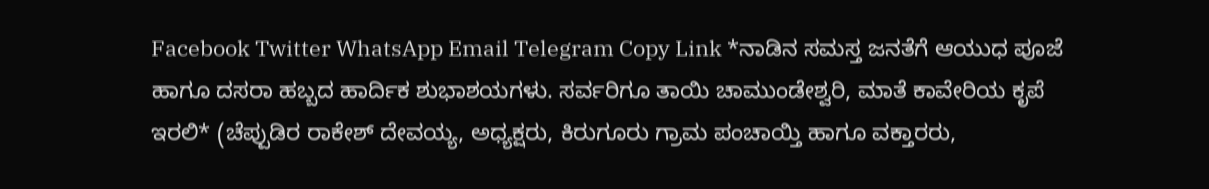Facebook Twitter WhatsApp Email Telegram Copy Link *ನಾಡಿನ ಸಮಸ್ತ ಜನತೆಗೆ ಆಯುಧ ಪೂಜೆ ಹಾಗೂ ದಸರಾ ಹಬ್ಬದ ಹಾರ್ದಿಕ ಶುಭಾಶಯಗಳು. ಸರ್ವರಿಗೂ ತಾಯಿ ಚಾಮುಂಡೇಶ್ವರಿ, ಮಾತೆ ಕಾವೇರಿಯ ಕೃಪೆ ಇರಲಿ* (ಚೆಪ್ಪುಡಿರ ರಾಕೇಶ್ ದೇವಯ್ಯ, ಅಧ್ಯಕ್ಷರು, ಕಿರುಗೂರು ಗ್ರಾಮ ಪಂಚಾಯ್ತಿ ಹಾಗೂ ವಕ್ತಾರರು,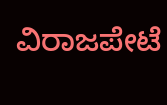ವಿರಾಜಪೇಟೆ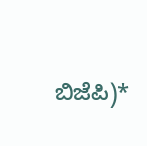ಬಿಜೆಪಿ)*